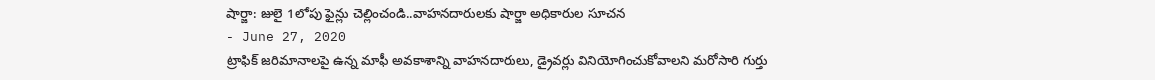షార్జా: జులై 1లోపు ఫైన్లు చెల్లించండి..వాహనదారులకు షార్జా అధికారుల సూచన
- June 27, 2020
ట్రాఫిక్ జరిమానాలపై ఉన్న మాఫీ అవకాశాన్ని వాహనదారులు, డ్రైవర్లు వినియోగించుకోవాలని మరోసారి గుర్తు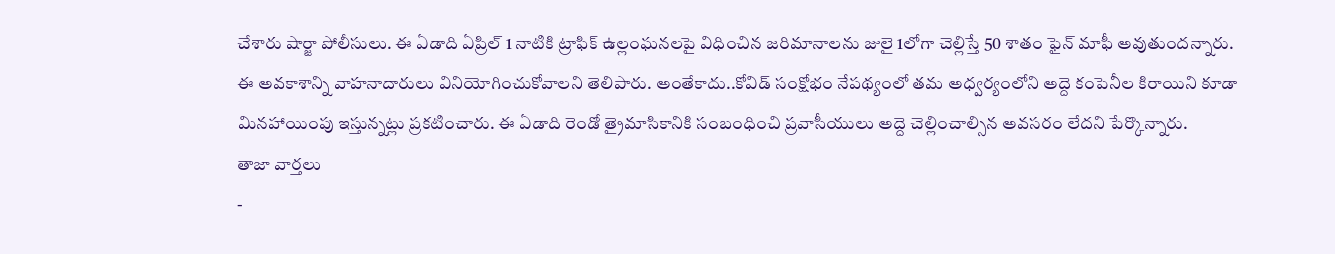చేశారు షార్జా పోలీసులు. ఈ ఏడాది ఏప్రిల్ 1 నాటికి ట్రాఫిక్ ఉల్లంఘనలపై విధించిన జరిమానాలను జులై 1లోగా చెల్లిస్తే 50 శాతం ఫైన్ మాఫీ అవుతుందన్నారు. ఈ అవకాశాన్ని వాహనాదారులు వినియోగించుకోవాలని తెలిపారు. అంతేకాదు..కోవిడ్ సంక్షోభం నేపథ్యంలో తమ అధ్వర్యంలోని అద్దె కంపెనీల కిరాయిని కూడా మినహాయింపు ఇస్తున్నట్లు ప్రకటించారు. ఈ ఏడాది రెండో త్రైమాసికానికి సంబంధించి ప్రవాసీయులు అద్దె చెల్లించాల్సిన అవసరం లేదని పేర్కొన్నారు.
తాజా వార్తలు
-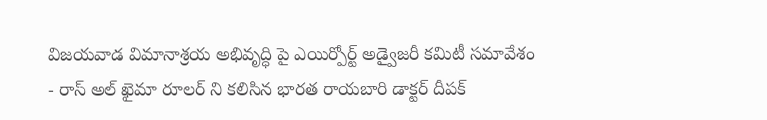విజయవాడ విమానాశ్రయ అభివృద్ధి పై ఎయిర్పోర్ట్ అడ్వైజరీ కమిటీ సమావేశం
- రాస్ అల్ ఖైమా రూలర్ ని కలిసిన భారత రాయబారి డాక్టర్ దీపక్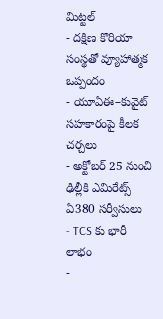మిట్టల్
- దక్షిణ కొరియా సంస్థతో వ్యూహాత్మక ఒప్పందం
- యూఏఈ–కువైట్ సహకారంపై కీలక చర్చలు
- అక్టోబర్ 25 నుంచి ఢిల్లీకి ఎమిరేట్స్ ఏ380 సర్వీసులు
- TCS కు భారీ లాభం
-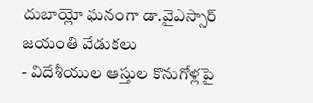దుబాయ్లో ఘనంగా డా.వైఎస్సార్ జయంతి వేడుకలు
- విదేశీయుల ఆస్తుల కొనుగోళ్లపై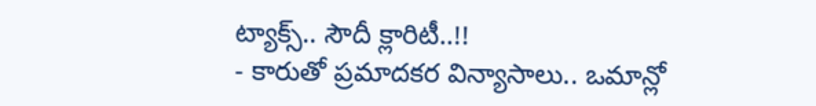ట్యాక్స్.. సౌదీ క్లారిటీ..!!
- కారుతో ప్రమాదకర విన్యాసాలు.. ఒమాన్లో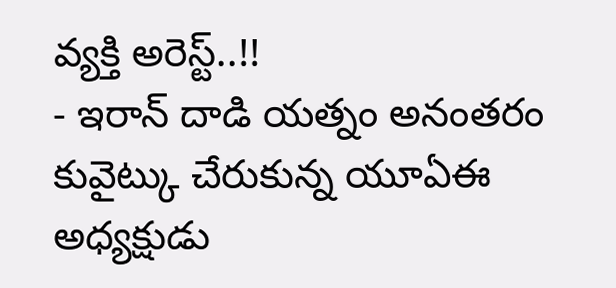వ్యక్తి అరెస్ట్..!!
- ఇరాన్ దాడి యత్నం అనంతరం కువైట్కు చేరుకున్న యూఏఈ అధ్యక్షుడు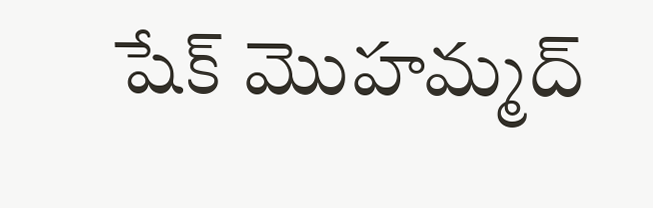షేక్ మొహమ్మద్